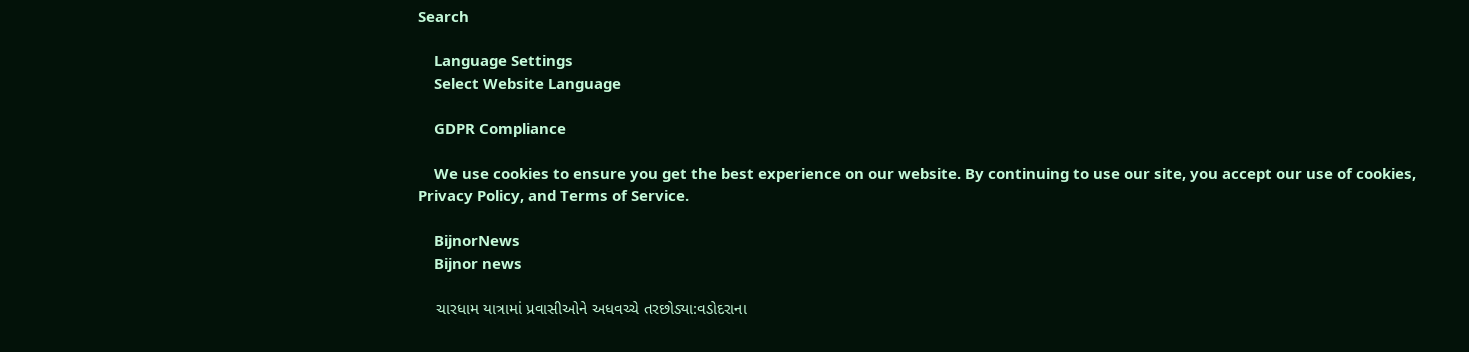Search

    Language Settings
    Select Website Language

    GDPR Compliance

    We use cookies to ensure you get the best experience on our website. By continuing to use our site, you accept our use of cookies, Privacy Policy, and Terms of Service.

    BijnorNews
    Bijnor news

    ચારધામ યાત્રામાં પ્રવાસીઓને અધવચ્ચે તરછોડ્યા:વડોદરાના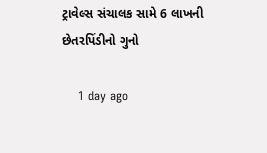ટ્રાવેલ્સ સંચાલક સામે 6 લાખની છેતરપિંડીનો ગુનો

    1 day ago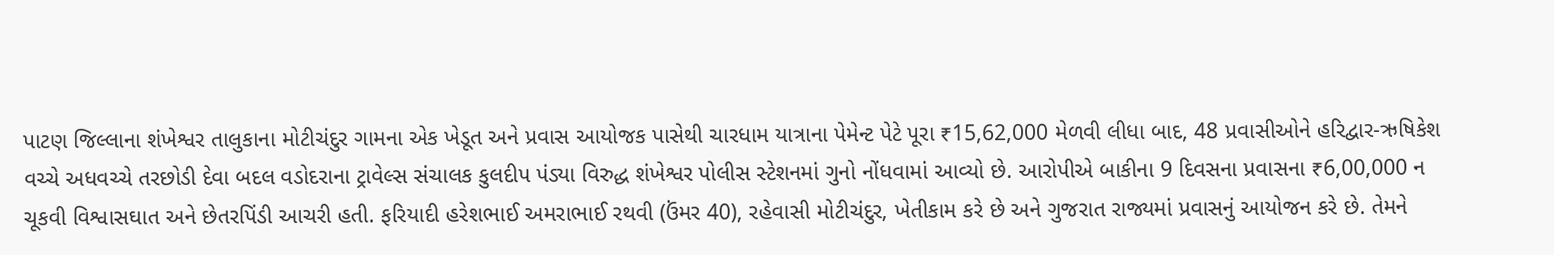પાટણ જિલ્લાના શંખેશ્વર તાલુકાના મોટીચંદુર ગામના એક ખેડૂત અને પ્રવાસ આયોજક પાસેથી ચારધામ યાત્રાના પેમેન્ટ પેટે પૂરા ₹15,62,000 મેળવી લીધા બાદ, 48 પ્રવાસીઓને હરિદ્વાર-ઋષિકેશ વચ્ચે અધવચ્ચે તરછોડી દેવા બદલ વડોદરાના ટ્રાવેલ્સ સંચાલક કુલદીપ પંડ્યા વિરુદ્ધ શંખેશ્વર પોલીસ સ્ટેશનમાં ગુનો નોંધવામાં આવ્યો છે. આરોપીએ બાકીના 9 દિવસના પ્રવાસના ₹6,00,000 ન ચૂકવી વિશ્વાસઘાત અને છેતરપિંડી આચરી હતી. ફરિયાદી હરેશભાઈ અમરાભાઈ રથવી (ઉંમર 40), રહેવાસી મોટીચંદુર, ખેતીકામ કરે છે અને ગુજરાત રાજ્યમાં પ્રવાસનું આયોજન કરે છે. તેમને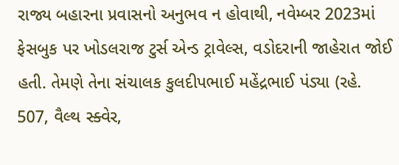રાજ્ય બહારના પ્રવાસનો અનુભવ ન હોવાથી, નવેમ્બર 2023માં ફેસબુક પર ખોડલરાજ ટુર્સ એન્ડ ટ્રાવેલ્સ, વડોદરાની જાહેરાત જોઈ હતી. તેમણે તેના સંચાલક કુલદીપભાઈ મહેંદ્રભાઈ પંડ્યા (રહે. 507, વૈલ્થ સ્ક્વેર,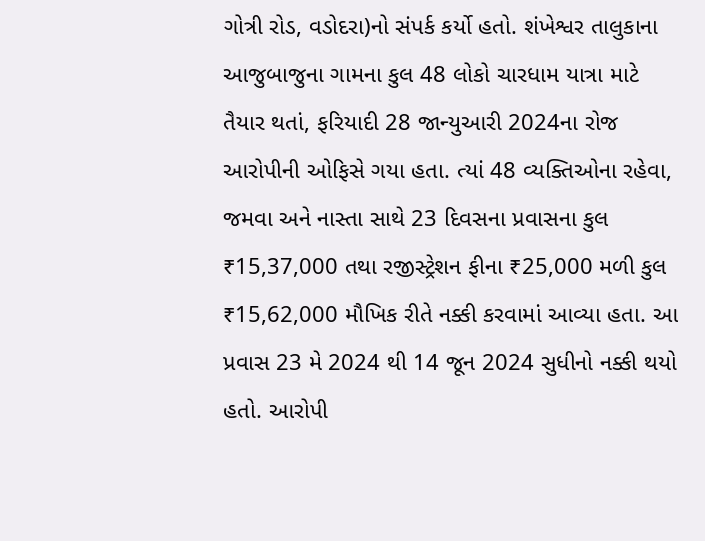ગોત્રી રોડ, વડોદરા)નો સંપર્ક કર્યો હતો. શંખેશ્વર તાલુકાના આજુબાજુના ગામના કુલ 48 લોકો ચારધામ યાત્રા માટે તૈયાર થતાં, ફરિયાદી 28 જાન્યુઆરી 2024ના રોજ આરોપીની ઓફિસે ગયા હતા. ત્યાં 48 વ્યક્તિઓના રહેવા, જમવા અને નાસ્તા સાથે 23 દિવસના પ્રવાસના કુલ ₹15,37,000 તથા રજીસ્ટ્રેશન ફીના ₹25,000 મળી કુલ ₹15,62,000 મૌખિક રીતે નક્કી કરવામાં આવ્યા હતા. આ પ્રવાસ 23 મે 2024 થી 14 જૂન 2024 સુધીનો નક્કી થયો હતો. આરોપી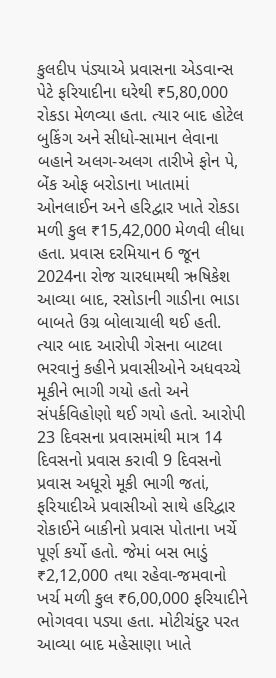કુલદીપ પંડ્યાએ પ્રવાસના એડવાન્સ પેટે ફરિયાદીના ઘરેથી ₹5,80,000 રોકડા મેળવ્યા હતા. ત્યાર બાદ હોટેલ બુકિંગ અને સીધો-સામાન લેવાના બહાને અલગ-અલગ તારીખે ફોન પે, બેંક ઓફ બરોડાના ખાતામાં ઓનલાઈન અને હરિદ્વાર ખાતે રોકડા મળી કુલ ₹15,42,000 મેળવી લીધા હતા. પ્રવાસ દરમિયાન 6 જૂન 2024ના રોજ ચારધામથી ઋષિકેશ આવ્યા બાદ, રસોડાની ગાડીના ભાડા બાબતે ઉગ્ર બોલાચાલી થઈ હતી. ત્યાર બાદ આરોપી ગેસના બાટલા ભરવાનું કહીને પ્રવાસીઓને અધવચ્ચે મૂકીને ભાગી ગયો હતો અને સંપર્કવિહોણો થઈ ગયો હતો. આરોપી 23 દિવસના પ્રવાસમાંથી માત્ર 14 દિવસનો પ્રવાસ કરાવી 9 દિવસનો પ્રવાસ અધૂરો મૂકી ભાગી જતાં, ફરિયાદીએ પ્રવાસીઓ સાથે હરિદ્વાર રોકાઈને બાકીનો પ્રવાસ પોતાના ખર્ચે પૂર્ણ કર્યો હતો. જેમાં બસ ભાડું ₹2,12,000 તથા રહેવા-જમવાનો ખર્ચ મળી કુલ ₹6,00,000 ફરિયાદીને ભોગવવા પડ્યા હતા. મોટીચંદુર પરત આવ્યા બાદ મહેસાણા ખાતે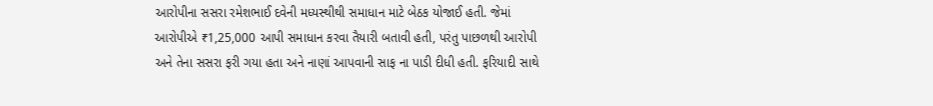આરોપીના સસરા રમેશભાઈ દવેની મધ્યસ્થીથી સમાધાન માટે બેઠક યોજાઈ હતી. જેમાં આરોપીએ ₹1,25,000 આપી સમાધાન કરવા તૈયારી બતાવી હતી, પરંતુ પાછળથી આરોપી અને તેના સસરા ફરી ગયા હતા અને નાણાં આપવાની સાફ ના પાડી દીધી હતી. ફરિયાદી સાથે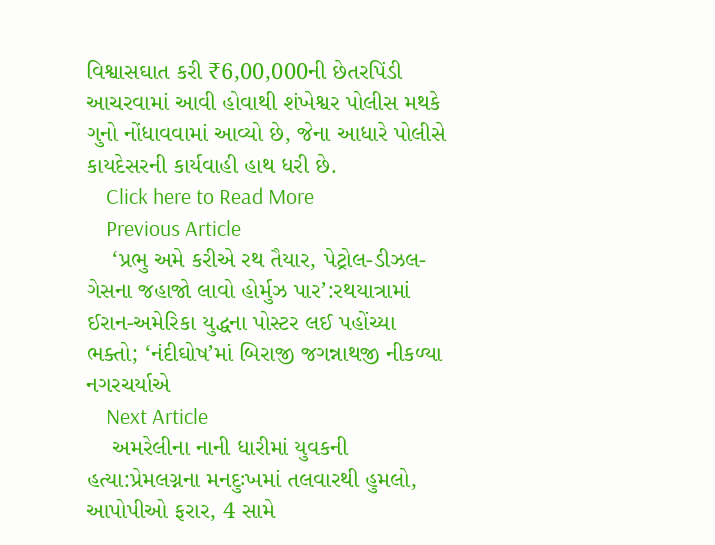વિશ્વાસઘાત કરી ₹6,00,000ની છેતરપિંડી આચરવામાં આવી હોવાથી શંખેશ્વર પોલીસ મથકે ગુનો નોંધાવવામાં આવ્યો છે, જેના આધારે પોલીસે કાયદેસરની કાર્યવાહી હાથ ધરી છે.
    Click here to Read More
    Previous Article
    ‘પ્રભુ અમે કરીએ રથ તૈયાર, પેટ્રોલ-ડીઝલ-ગેસના જહાજો લાવો હોર્મુઝ પાર’:રથયાત્રામાં ઈરાન-અમેરિકા યુદ્ધના પોસ્ટર લઈ પહોંચ્યા ભક્તો; ‘નંદીઘોષ’માં બિરાજી જગન્નાથજી નીકળ્યા નગરચર્યાએ
    Next Article
    અમરેલીના નાની ધારીમાં યુવકની હત્યા:પ્રેમલગ્નના મનદુઃખમાં તલવારથી હુમલો, આપોપીઓ ફરાર, 4 સામે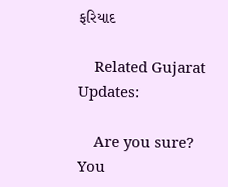ફરિયાદ

    Related Gujarat Updates:

    Are you sure? You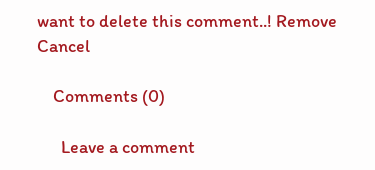want to delete this comment..! Remove Cancel

    Comments (0)

      Leave a comment